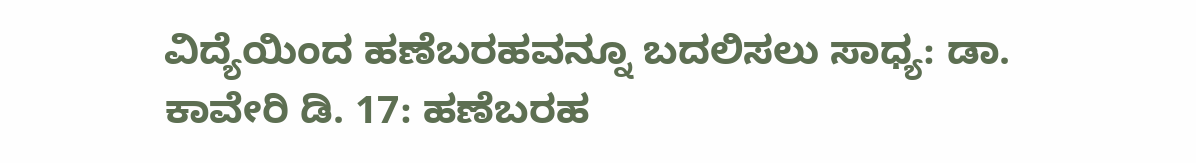ವಿದ್ಯೆಯಿಂದ ಹಣೆಬರಹವನ್ನೂ ಬದಲಿಸಲು ಸಾಧ್ಯ: ಡಾ. ಕಾವೇರಿ ಡಿ. 17: ಹಣೆಬರಹ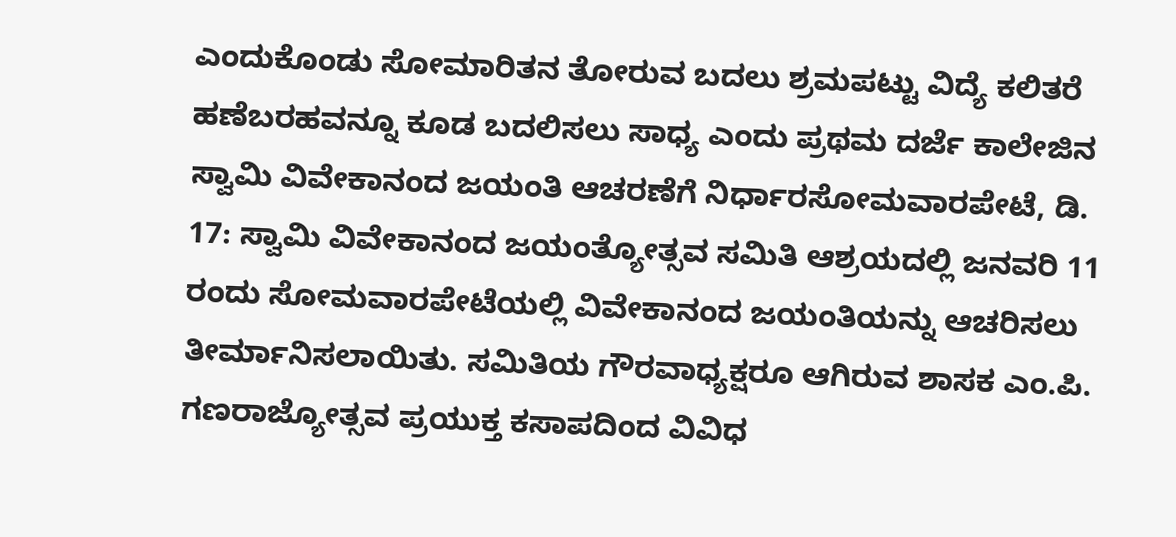ಎಂದುಕೊಂಡು ಸೋಮಾರಿತನ ತೋರುವ ಬದಲು ಶ್ರಮಪಟ್ಟು ವಿದ್ಯೆ ಕಲಿತರೆ ಹಣೆಬರಹವನ್ನೂ ಕೂಡ ಬದಲಿಸಲು ಸಾಧ್ಯ ಎಂದು ಪ್ರಥಮ ದರ್ಜೆ ಕಾಲೇಜಿನ
ಸ್ವಾಮಿ ವಿವೇಕಾನಂದ ಜಯಂತಿ ಆಚರಣೆಗೆ ನಿರ್ಧಾರಸೋಮವಾರಪೇಟೆ, ಡಿ. 17: ಸ್ವಾಮಿ ವಿವೇಕಾನಂದ ಜಯಂತ್ಯೋತ್ಸವ ಸಮಿತಿ ಆಶ್ರಯದಲ್ಲಿ ಜನವರಿ 11 ರಂದು ಸೋಮವಾರಪೇಟೆಯಲ್ಲಿ ವಿವೇಕಾನಂದ ಜಯಂತಿಯನ್ನು ಆಚರಿಸಲು ತೀರ್ಮಾನಿಸಲಾಯಿತು. ಸಮಿತಿಯ ಗೌರವಾಧ್ಯಕ್ಷರೂ ಆಗಿರುವ ಶಾಸಕ ಎಂ.ಪಿ.
ಗಣರಾಜ್ಯೋತ್ಸವ ಪ್ರಯುಕ್ತ ಕಸಾಪದಿಂದ ವಿವಿಧ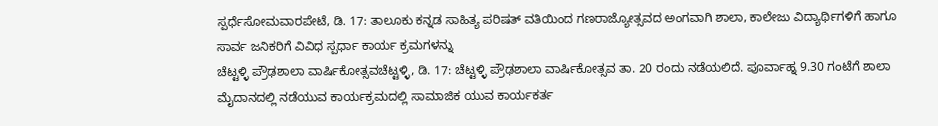ಸ್ಪರ್ಧೆಸೋಮವಾರಪೇಟೆ, ಡಿ. 17: ತಾಲೂಕು ಕನ್ನಡ ಸಾಹಿತ್ಯ ಪರಿಷತ್ ವತಿಯಿಂದ ಗಣರಾಜ್ಯೋತ್ಸವದ ಅಂಗವಾಗಿ ಶಾಲಾ, ಕಾಲೇಜು ವಿದ್ಯಾರ್ಥಿಗಳಿಗೆ ಹಾಗೂ ಸಾರ್ವ ಜನಿಕರಿಗೆ ವಿವಿಧ ಸ್ಪರ್ಧಾ ಕಾರ್ಯ ಕ್ರಮಗಳನ್ನು
ಚೆಟ್ಟಳ್ಳಿ ಪ್ರೌಢಶಾಲಾ ವಾರ್ಷಿಕೋತ್ಸವಚೆಟ್ಟಳ್ಳಿ, ಡಿ. 17: ಚೆಟ್ಟಳ್ಳಿ ಪ್ರೌಢಶಾಲಾ ವಾರ್ಷಿಕೋತ್ಸವ ತಾ. 20 ರಂದು ನಡೆಯಲಿದೆ. ಪೂರ್ವಾಹ್ನ 9.30 ಗಂಟೆಗೆ ಶಾಲಾ ಮೈದಾನದಲ್ಲಿ ನಡೆಯುವ ಕಾರ್ಯಕ್ರಮದಲ್ಲಿ ಸಾಮಾಜಿಕ ಯುವ ಕಾರ್ಯಕರ್ತ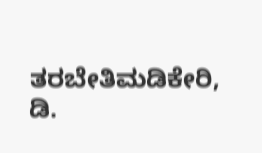ತರಬೇತಿಮಡಿಕೇರಿ, ಡಿ.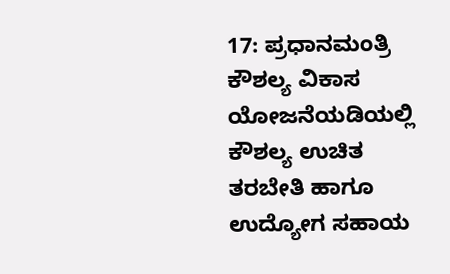17: ಪ್ರಧಾನಮಂತ್ರಿ ಕೌಶಲ್ಯ ವಿಕಾಸ ಯೋಜನೆಯಡಿಯಲ್ಲಿ ಕೌಶಲ್ಯ ಉಚಿತ ತರಬೇತಿ ಹಾಗೂ ಉದ್ಯೋಗ ಸಹಾಯ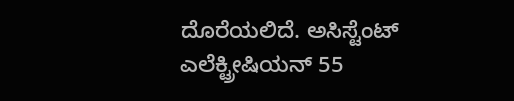ದೊರೆಯಲಿದೆ. ಅಸಿಸ್ಟೆಂಟ್ ಎಲೆಕ್ಟ್ರೀಷಿಯನ್ 55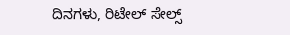ದಿನಗಳು, ರಿಟೇಲ್ ಸೇಲ್ಸ್